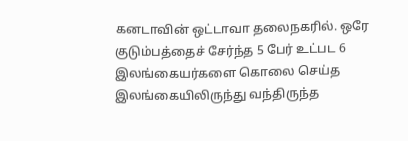கனடாவின் ஒட்டாவா தலைநகரில். ஒரே குடும்பத்தைச் சேர்ந்த 5 பேர் உட்பட 6 இலங்கையர்களை கொலை செய்த இலங்கையிலிருந்து வந்திருந்த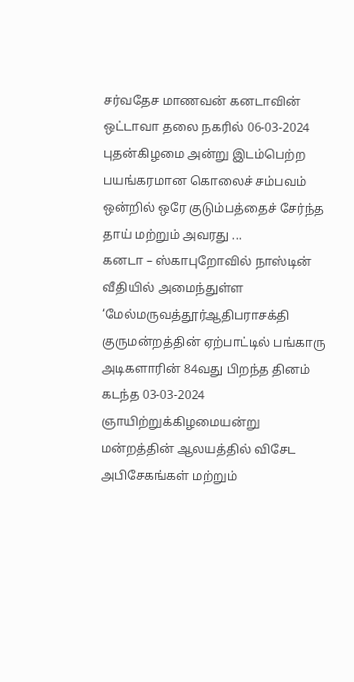சர்வதேச மாணவன் கனடாவின் ஒட்டாவா தலை நகரில் 06-03-2024 புதன்கிழமை அன்று இடம்பெற்ற பயங்கரமான கொலைச் சம்பவம் ஒன்றில் ஒரே குடும்பத்தைச் சேர்ந்த தாய் மற்றும் அவரது ...
கனடா – ஸ்காபுறோவில் நாஸ்டின் வீதியில் அமைந்துள்ள ‘மேல்மருவத்தூர்ஆதிபராசக்தி குருமன்றத்தின் ஏற்பாட்டில் பங்காரு அடிகளாரின் 84வது பிறந்த தினம் கடந்த 03-03-2024 ஞாயிற்றுக்கிழமையன்று மன்றத்தின் ஆலயத்தில் விசேட அபிசேகங்கள் மற்றும்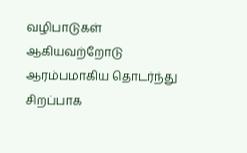வழிபாடுகள் ஆகியவற்றோடு ஆரம்பமாகிய தொடர்ந்து சிறப்பாக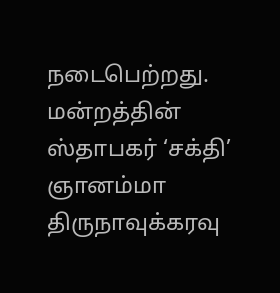நடைபெற்றது. மன்றத்தின் ஸ்தாபகர் ‘சக்தி’ ஞானம்மா திருநாவுக்கரவு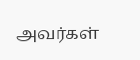அவர்கள்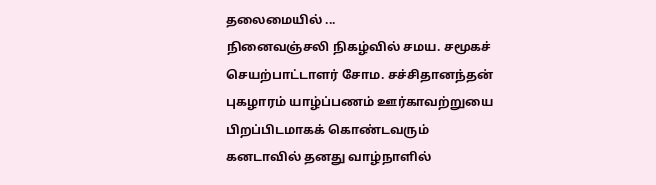தலைமையில் ...
நினைவஞ்சலி நிகழ்வில் சமய. சமூகச் செயற்பாட்டாளர் சோம. சச்சிதானந்தன் புகழாரம் யாழ்ப்பணம் ஊர்காவற்றுயை பிறப்பிடமாகக் கொண்டவரும் கனடாவில் தனது வாழ்நாளில்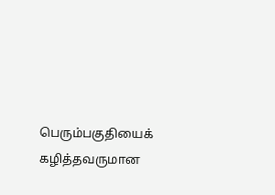பெரும்பகுதியைக் கழித்தவருமான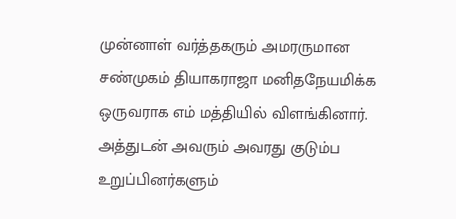முன்னாள் வர்த்தகரும் அமரருமான சண்முகம் தியாகராஜா மனிதநேயமிக்க ஒருவராக எம் மத்தியில் விளங்கினார். அத்துடன் அவரும் அவரது குடும்ப உறுப்பினர்களும்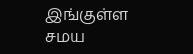இங்குள்ள சமய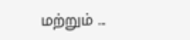மற்றும் ...